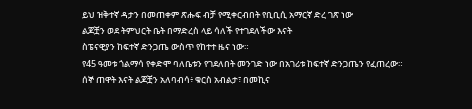ይህ ዝቅተኛ ዳታን በመጠቀም ጽሑፍ ብቻ የሚቀርብበት የቢቢሲ አማርኛ ድረ ገጽ ነው
ልጆቿን ወደ ትምህርት ቤት በማድረስ ላይ ሳለች የተገደለችው እናት
ስፔናዊያን ከፍተኛ ድንጋጤ ውስጥ የከተተ ዜና ነው።
የ45 ዓመቱ ጎልማሳ የቀድሞ ባለቤቱን የገደለበት መንገድ ነው በአገሪቱ ከፍተኛ ድንጋጤን የፈጠረው።
ሰኞ ጠዋት እናት ልጆቿን አለባብሳ፥ ቁርስ አብልታ፣ በመኪና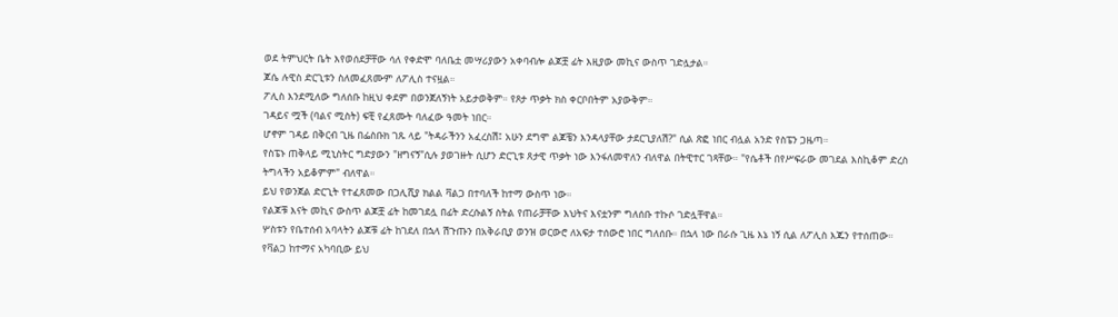ወደ ትምህርት ቤት እየወሰደቻቸው ሳለ የቀድሞ ባለቤቷ መሣሪያውን አቀባብሎ ልጆቿ ፊት እዚያው መኪና ውስጥ ገድሏታል።
ጆሴ ሉዊስ ድርጊቱን ስለመፈጸሙም ለፖሊስ ተናዟል።
ፖሊስ እንደሚለው ግለሰቡ ከዚህ ቀደም በወንጀለኝነት አይታወቅም። የጾታ ጥቃት ክስ ቀርቦበትም አያውቅም።
ገዳይና ሟች (ባልና ሚስት) ፍቺ የፈጸሙት ባለፈው ዓመት ነበር።
ሆኖም ገዳይ በቅርብ ጊዜ በፌስቡክ ገጹ ላይ "ትዳራችንን አፈረስሽ፤ አሁን ደግሞ ልጆቼን እንዳላያቸው ታደርጊያለሽ?" ሲል ጽፎ ነበር ብሏል አንድ የስፔን ጋዜጣ።
የስፔኑ ጠቅላይ ሚኒስትር ግድያውን "ዘግናኝ"ሲሉ ያወገዙት ሲሆን ድርጊቱ ጸታዊ ጥቃት ነው እንፋለመዋለን ብለዋል በትዊተር ገጻቸው። "የሴቶች በየሥፍራው መገደል እስኪቆም ድረስ ትግላችን አይቆምም" ብለዋል።
ይህ የወንጀል ድርጊት የተፈጸመው በጋሊሺያ ክልል ቫልጋ በተባለች ከተማ ውስጥ ነው።
የልጆቹ እናት መኪና ውስጥ ልጆቿ ፊት ከመገደሏ በፊት ድረሱልኝ ስትል የጠራቻቸው እህትና እናቷንም ግለሰቡ ተኩሶ ገድሏቸዋል።
ሦስቱን የቤተሰብ አባላትን ልጆቹ ፊት ከገደለ በኋላ ሽጉጡን በአቅራቢያ ወንዝ ወርውሮ ለአፍታ ተሰውሮ ነበር ግለሰቡ። በኋላ ነው በራሱ ጊዜ እኔ ነኝ ሲል ለፖሊስ እጁን የተሰጠው።
የቫልጋ ከተማና አካባቢው ይህ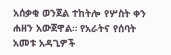አሰቃቂ ወንጀል ተከትሎ የሦስት ቀን ሐዘን አውጀዋል። የአራትና የሰባት አመቱ አዳጊዎች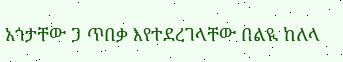አጎታቸው ጋ ጥበቃ እየተደረገላቸው በልዪ ከለላ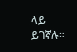ላይ ይገኛሉ።